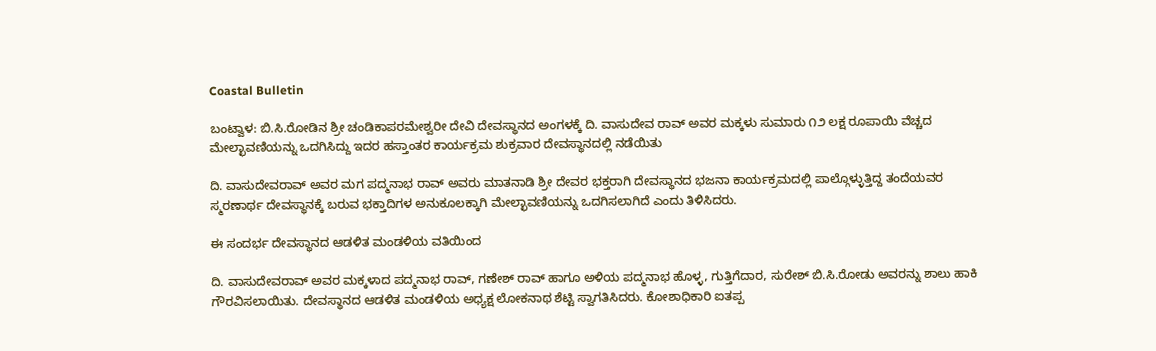Coastal Bulletin

ಬಂಟ್ವಾಳ: ಬಿ.ಸಿ.ರೋಡಿನ ಶ್ರೀ ಚಂಡಿಕಾಪರಮೇಶ್ವರೀ ದೇವಿ ದೇವಸ್ಥಾನದ ಅಂಗಳಕ್ಕೆ ದಿ. ವಾಸುದೇವ ರಾವ್ ಅವರ ಮಕ್ಕಳು ಸುಮಾರು ೧೨ ಲಕ್ಷ ರೂಪಾಯಿ ವೆಚ್ಚದ ಮೇಲ್ಛಾವಣಿಯನ್ನು ಒದಗಿಸಿದ್ದು ಇದರ ಹಸ್ತಾಂತರ ಕಾರ್ಯಕ್ರಮ ಶುಕ್ರವಾರ ದೇವಸ್ಥಾನದಲ್ಲಿ ನಡೆಯಿತು

ದಿ. ವಾಸುದೇವರಾವ್ ಅವರ ಮಗ ಪದ್ಮನಾಭ ರಾವ್ ಅವರು ಮಾತನಾಡಿ ಶ್ರೀ ದೇವರ ಭಕ್ತರಾಗಿ ದೇವಸ್ಥಾನದ ಭಜನಾ ಕಾರ್ಯಕ್ರಮದಲ್ಲಿ ಪಾಲ್ಗೊಳ್ಳುತ್ತಿದ್ದ ತಂದೆಯವರ ಸ್ಮರಣಾರ್ಥ ದೇವಸ್ಥಾನಕ್ಕೆ ಬರುವ ಭಕ್ತಾದಿಗಳ ಅನುಕೂಲಕ್ಕಾಗಿ ಮೇಲ್ಛಾವಣಿಯನ್ನು ಒದಗಿಸಲಾಗಿದೆ ಎಂದು ತಿಳಿಸಿದರು.

ಈ ಸಂದರ್ಭ ದೇವಸ್ಥಾನದ ಆಡಳಿತ ಮಂಡಳಿಯ ವತಿಯಿಂದ

ದಿ. ವಾಸುದೇವರಾವ್ ಅವರ ಮಕ್ಕಳಾದ ಪದ್ಮನಾಭ ರಾವ್, ಗಣೇಶ್ ರಾವ್ ಹಾಗೂ ಅಳಿಯ ಪದ್ಮನಾಭ ಹೊಳ್ಳ, ಗುತ್ತಿಗೆದಾರ, ಸುರೇಶ್ ಬಿ.ಸಿ.ರೋಡು ಅವರನ್ನು ಶಾಲು ಹಾಕಿ ಗೌರವಿಸಲಾಯಿತು. ದೇವಸ್ಥಾನದ ಆಡಳಿತ ಮಂಡಳಿಯ ಅಧ್ಯಕ್ಷ ಲೋಕನಾಥ ಶೆಟ್ಟಿ ಸ್ವಾಗತಿಸಿದರು. ಕೋಶಾಧಿಕಾರಿ ಐತಪ್ಪ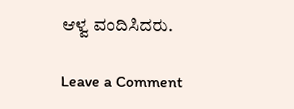ಆಳ್ವ ವಂದಿಸಿದರು.

Leave a Comment